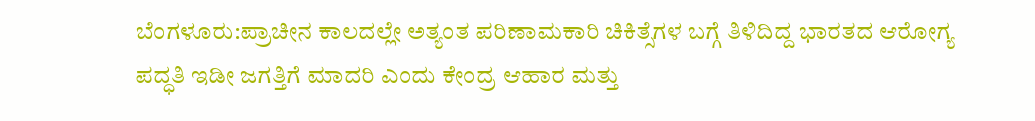ಬೆಂಗಳೂರು:ಪ್ರಾಚೀನ ಕಾಲದಲ್ಲೇ ಅತ್ಯಂತ ಪರಿಣಾಮಕಾರಿ ಚಿಕಿತ್ಸೆಗಳ ಬಗ್ಗೆ ತಿಳಿದಿದ್ದ ಭಾರತದ ಆರೋಗ್ಯ ಪದ್ಧತಿ ಇಡೀ ಜಗತ್ತಿಗೆ ಮಾದರಿ ಎಂದು ಕೇಂದ್ರ ಆಹಾರ ಮತ್ತು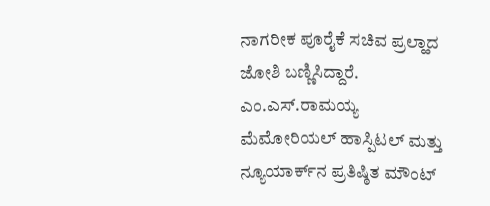ನಾಗರೀಕ ಪೂರೈಕೆ ಸಚಿವ ಪ್ರಲ್ಹಾದ ಜೋಶಿ ಬಣ್ಣಿಸಿದ್ದಾರೆ.
ಎಂ.ಎಸ್.ರಾಮಯ್ಯ ಮೆಮೋರಿಯಲ್ ಹಾಸ್ಪಿಟಲ್ ಮತ್ತು ನ್ಯೂಯಾರ್ಕ್‌ನ ಪ್ರತಿಷ್ಠಿತ ಮೌಂಟ್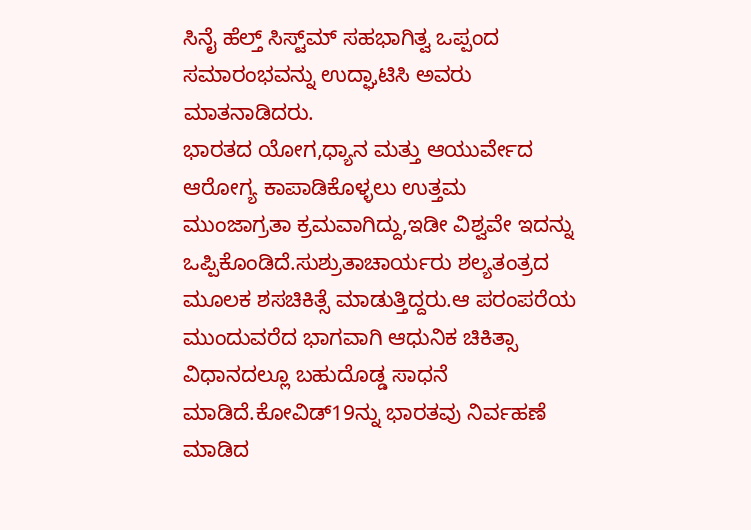ಸಿನೈ ಹೆಲ್ತ್ ಸಿಸ್ಟ್‌ಮ್ ಸಹಭಾಗಿತ್ವ ಒಪ್ಪಂದ ಸಮಾರಂಭವನ್ನು ಉದ್ಘಾಟಿಸಿ ಅವರು ಮಾತನಾಡಿದರು.
ಭಾರತದ ಯೋಗ,ಧ್ಯಾನ ಮತ್ತು ಆಯುರ್ವೇದ ಆರೋಗ್ಯ ಕಾಪಾಡಿಕೊಳ್ಳಲು ಉತ್ತಮ ಮುಂಜಾಗ್ರತಾ ಕ್ರಮವಾಗಿದ್ದು,ಇಡೀ ವಿಶ್ವವೇ ಇದನ್ನು ಒಪ್ಪಿಕೊಂಡಿದೆ.ಸುಶ್ರುತಾಚಾರ್ಯರು ಶಲ್ಯತಂತ್ರದ ಮೂಲಕ ಶಸಚಿಕಿತ್ಸೆ ಮಾಡುತ್ತಿದ್ದರು.ಆ ಪರಂಪರೆಯ ಮುಂದುವರೆದ ಭಾಗವಾಗಿ ಆಧುನಿಕ ಚಿಕಿತ್ಸಾ ವಿಧಾನದಲ್ಲೂ ಬಹುದೊಡ್ಡ ಸಾಧನೆ ಮಾಡಿದೆ.ಕೋವಿಡ್19ನ್ನು ಭಾರತವು ನಿರ್ವಹಣೆ ಮಾಡಿದ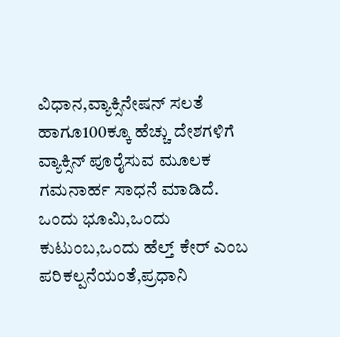ವಿಧಾನ,ವ್ಯಾಕ್ಸಿನೇಷನ್ ಸಲತೆ ಹಾಗೂ100ಕ್ಕೂ ಹೆಚ್ಚು ದೇಶಗಳಿಗೆ ವ್ಯಾಕ್ಸಿನ್ ಪೂರೈಸುವ ಮೂಲಕ ಗಮನಾರ್ಹ ಸಾಧನೆ ಮಾಡಿದೆ.
ಒಂದು ಭೂಮಿ,ಒಂದು ಕುಟುಂಬ,ಒಂದು ಹೆಲ್ತ್ ಕೇರ್ ಎಂಬ ಪರಿಕಲ್ಪನೆಯಂತೆ,ಪ್ರಧಾನಿ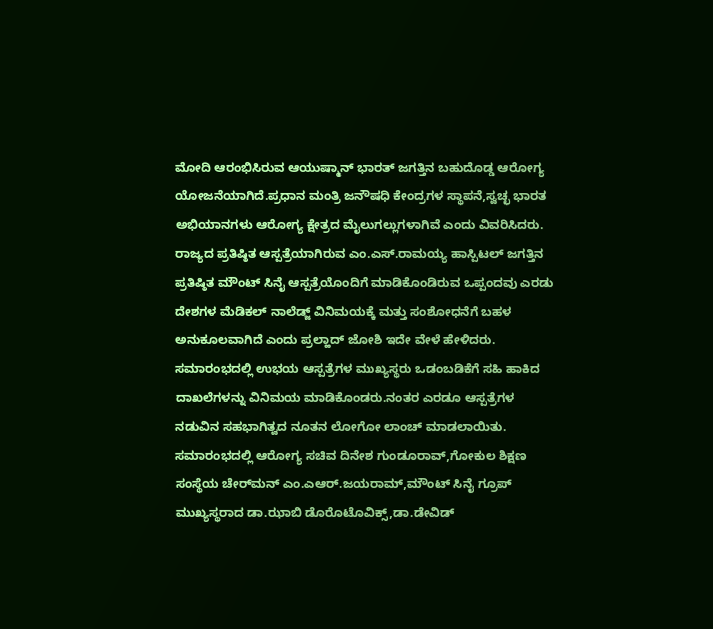ಮೋದಿ ಆರಂಭಿಸಿರುವ ಆಯುಷ್ಮಾನ್ ಭಾರತ್ ಜಗತ್ತಿನ ಬಹುದೊಡ್ಡ ಆರೋಗ್ಯ ಯೋಜನೆಯಾಗಿದೆ.ಪ್ರಧಾನ ಮಂತ್ರಿ ಜನೌಷಧಿ ಕೇಂದ್ರಗಳ ಸ್ಥಾಪನೆ,ಸ್ವಚ್ಛ ಭಾರತ ಅಭಿಯಾನಗಳು ಆರೋಗ್ಯ ಕ್ಷೇತ್ರದ ಮೈಲುಗಲ್ಲುಗಳಾಗಿವೆ ಎಂದು ವಿವರಿಸಿದರು.
ರಾಜ್ಯದ ಪ್ರತಿಷ್ಠಿತ ಆಸ್ಪತ್ರೆಯಾಗಿರುವ ಎಂ.ಎಸ್.ರಾಮಯ್ಯ ಹಾಸ್ಪಿಟಲ್ ಜಗತ್ತಿನ ಪ್ರತಿಷ್ಠಿತ ಮೌಂಟ್ ಸಿನೈ ಆಸ್ಪತ್ರೆಯೊಂದಿಗೆ ಮಾಡಿಕೊಂಡಿರುವ ಒಪ್ಪಂದವು ಎರಡು ದೇಶಗಳ ಮೆಡಿಕಲ್ ನಾಲೆಡ್ಜ್ ವಿನಿಮಯಕ್ಕೆ ಮತ್ತು ಸಂಶೋಧನೆಗೆ ಬಹಳ ಅನುಕೂಲವಾಗಿದೆ ಎಂದು ಪ್ರಲ್ಹಾದ್ ಜೋಶಿ ಇದೇ ವೇಳೆ ಹೇಳಿದರು.
ಸಮಾರಂಭದಲ್ಲಿ ಉಭಯ ಆಸ್ಪತ್ರೆಗಳ ಮುಖ್ಯಸ್ಥರು ಒಡಂಬಡಿಕೆಗೆ ಸಹಿ ಹಾಕಿದ ದಾಖಲೆಗಳನ್ನು ವಿನಿಮಯ ಮಾಡಿಕೊಂಡರು.ನಂತರ ಎರಡೂ ಆಸ್ಪತ್ರೆಗಳ ನಡುವಿನ ಸಹಭಾಗಿತ್ವದ ನೂತನ ಲೋಗೋ ಲಾಂಚ್ ಮಾಡಲಾಯಿತು.
ಸಮಾರಂಭದಲ್ಲಿ ಆರೋಗ್ಯ ಸಚಿವ ದಿನೇಶ ಗುಂಡೂರಾವ್,ಗೋಕುಲ ಶಿಕ್ಷಣ ಸಂಸ್ಥೆಯ ಚೇರ್‌ಮನ್ ಎಂ.ಎಆರ್.ಜಯರಾಮ್,ಮೌಂಟ್ ಸಿನೈ ಗ್ರೂಪ್ ಮುಖ್ಯಸ್ಥರಾದ ಡಾ.ಝಾಬಿ ಡೊರೊಟೊವಿಕ್ಸ್,ಡಾ.ಡೇವಿಡ್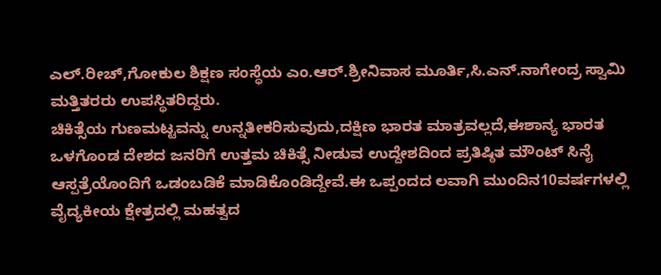ಎಲ್.ರೀಚ್,ಗೋಕುಲ ಶಿಕ್ಷಣ ಸಂಸ್ಥೆಯ ಎಂ.ಆರ್.ಶ್ರೀನಿವಾಸ ಮೂರ್ತಿ,ಸಿ.ಎನ್.ನಾಗೇಂದ್ರ ಸ್ವಾಮಿ ಮತ್ತಿತರರು ಉಪಸ್ಥಿತರಿದ್ದರು.
ಚಿಕಿತ್ಸೆಯ ಗುಣಮಟ್ಟವನ್ನು ಉನ್ನತೀಕರಿಸುವುದು,ದಕ್ಷಿಣ ಭಾರತ ಮಾತ್ರವಲ್ಲದೆ,ಈಶಾನ್ಯ ಭಾರತ ಒಳಗೊಂಡ ದೇಶದ ಜನರಿಗೆ ಉತ್ತಮ ಚಿಕಿತ್ಸೆ ನೀಡುವ ಉದ್ದೇಶದಿಂದ ಪ್ರತಿಷ್ಠಿತ ಮೌಂಟ್ ಸಿನೈ ಆಸ್ಪತ್ರೆಯೊಂದಿಗೆ ಒಡಂಬಡಿಕೆ ಮಾಡಿಕೊಂಡಿದ್ದೇವೆ.ಈ ಒಪ್ಪಂದದ ಲವಾಗಿ ಮುಂದಿನ10ವರ್ಷಗಳಲ್ಲಿ ವೈದ್ಯಕೀಯ ಕ್ಷೇತ್ರದಲ್ಲಿ ಮಹತ್ವದ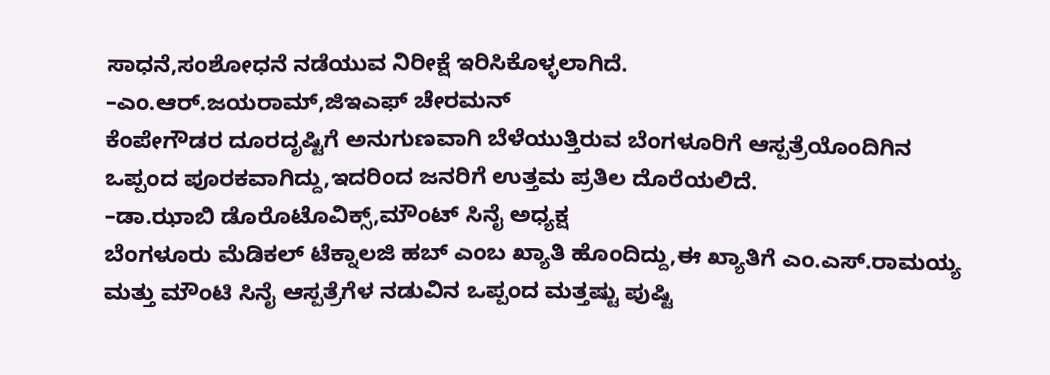ಸಾಧನೆ,ಸಂಶೋಧನೆ ನಡೆಯುವ ನಿರೀಕ್ಷೆ ಇರಿಸಿಕೊಳ್ಳಲಾಗಿದೆ.
–ಎಂ.ಆರ್.ಜಯರಾಮ್,ಜಿಇಎಫ್ ಚೇರಮನ್
ಕೆಂಪೇಗೌಡರ ದೂರದೃಷ್ಟಿಗೆ ಅನುಗುಣವಾಗಿ ಬೆಳೆಯುತ್ತಿರುವ ಬೆಂಗಳೂರಿಗೆ ಆಸ್ಪತ್ರೆಯೊಂದಿಗಿನ ಒಪ್ಪಂದ ಪೂರಕವಾಗಿದ್ದು,ಇದರಿಂದ ಜನರಿಗೆ ಉತ್ತಮ ಪ್ರತಿಲ ದೊರೆಯಲಿದೆ.
–ಡಾ.ಝಾಬಿ ಡೊರೊಟೊವಿಕ್ಸ್,ಮೌಂಟ್ ಸಿನೈ ಅಧ್ಯಕ್ಷ
ಬೆಂಗಳೂರು ಮೆಡಿಕಲ್ ಟೆಕ್ನಾಲಜಿ ಹಬ್ ಎಂಬ ಖ್ಯಾತಿ ಹೊಂದಿದ್ದು,ಈ ಖ್ಯಾತಿಗೆ ಎಂ.ಎಸ್.ರಾಮಯ್ಯ ಮತ್ತು ಮೌಂಟಿ ಸಿನೈ ಆಸ್ಪತ್ರೆಗೆಳ ನಡುವಿನ ಒಪ್ಪಂದ ಮತ್ತಷ್ಟು ಪುಷ್ಟಿ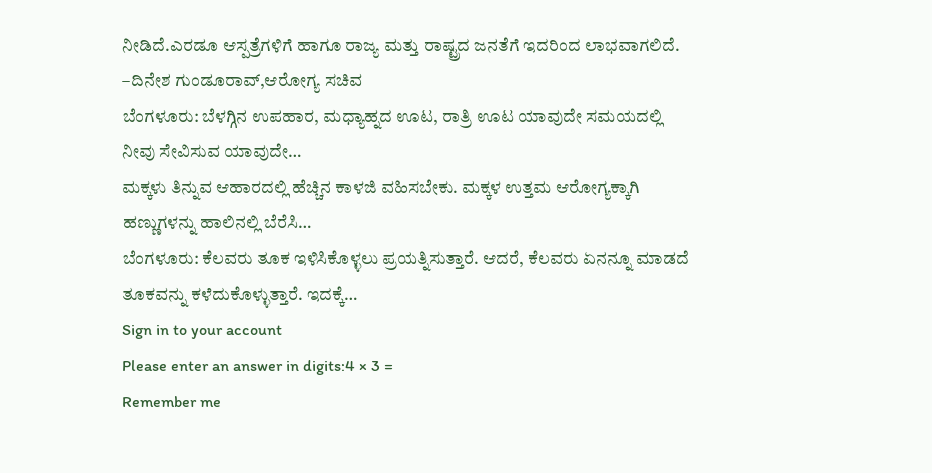ನೀಡಿದೆ.ಎರಡೂ ಆಸ್ಪತ್ರೆಗಳಿಗೆ ಹಾಗೂ ರಾಜ್ಯ ಮತ್ತು ರಾಷ್ಟ್ರದ ಜನತೆಗೆ ಇದರಿಂದ ಲಾಭವಾಗಲಿದೆ.
–ದಿನೇಶ ಗುಂಡೂರಾವ್,ಆರೋಗ್ಯ ಸಚಿವ
ಬೆಂಗಳೂರು: ಬೆಳಗ್ಗಿನ ಉಪಹಾರ, ಮಧ್ಯಾಹ್ನದ ಊಟ, ರಾತ್ರಿ ಊಟ ಯಾವುದೇ ಸಮಯದಲ್ಲಿ ನೀವು ಸೇವಿಸುವ ಯಾವುದೇ…
ಮಕ್ಕಳು ತಿನ್ನುವ ಆಹಾರದಲ್ಲಿ ಹೆಚ್ಚಿನ ಕಾಳಜಿ ವಹಿಸಬೇಕು. ಮಕ್ಕಳ ಉತ್ತಮ ಆರೋಗ್ಯಕ್ಕಾಗಿ ಹಣ್ಣುಗಳನ್ನು ಹಾಲಿನಲ್ಲಿ ಬೆರೆಸಿ…
ಬೆಂಗಳೂರು: ಕೆಲವರು ತೂಕ ಇಳಿಸಿಕೊಳ್ಳಲು ಪ್ರಯತ್ನಿಸುತ್ತಾರೆ. ಆದರೆ, ಕೆಲವರು ಏನನ್ನೂ ಮಾಡದೆ ತೂಕವನ್ನು ಕಳೆದುಕೊಳ್ಳುತ್ತಾರೆ. ಇದಕ್ಕೆ…
Sign in to your account
Please enter an answer in digits:4 × 3 =
Remember me